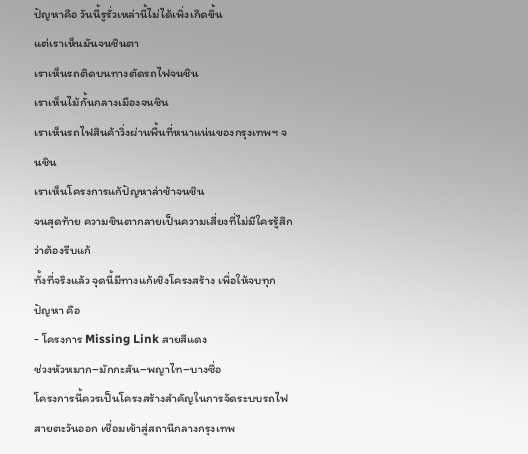ปัญหาคือ วันนี้รูรั่วเหล่านี้ไม่ได้เพิ่งเกิดขึ้น
แต่เราเห็นมันจนชินตา
เราเห็นรถติดบนทางตัดรถไฟจนชิน
เราเห็นไม้กั้นกลางเมืองจนชิน
เราเห็นรถไฟสินค้าวิ่งผ่านพื้นที่หนาแน่นของกรุงเทพฯ จนชิน
เราเห็นโครงการแก้ปัญหาล่าช้าจนชิน
จนสุดท้าย ความชินตากลายเป็นความเสี่ยงที่ไม่มีใครรู้สึกว่าต้องรีบแก้
ทั้งที่จริงแล้ว จุดนี้มีทางแก้เชิงโครงสร้าง เพื่อให้จบทุกปัญหา คือ
- โครงการ Missing Link สายสีแดง
ช่วงหัวหมาก–มักกะสัน–พญาไท–บางซื่อ
โครงการนี้ควรเป็นโครงสร้างสำคัญในการจัดระบบรถไฟสายตะวันออก เชื่อมเข้าสู่สถานีกลางกรุงเทพ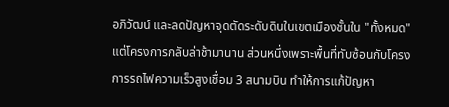อภิวัฒน์ และลดปัญหาจุดตัดระดับดินในเขตเมืองชั้นใน "ทั้งหมด"
แต่โครงการกลับล่าช้ามานาน ส่วนหนึ่งเพราะพื้นที่ทับซ้อนกับโครงการรถไฟความเร็วสูงเชื่อม 3 สนามบิน ทำให้การแก้ปัญหา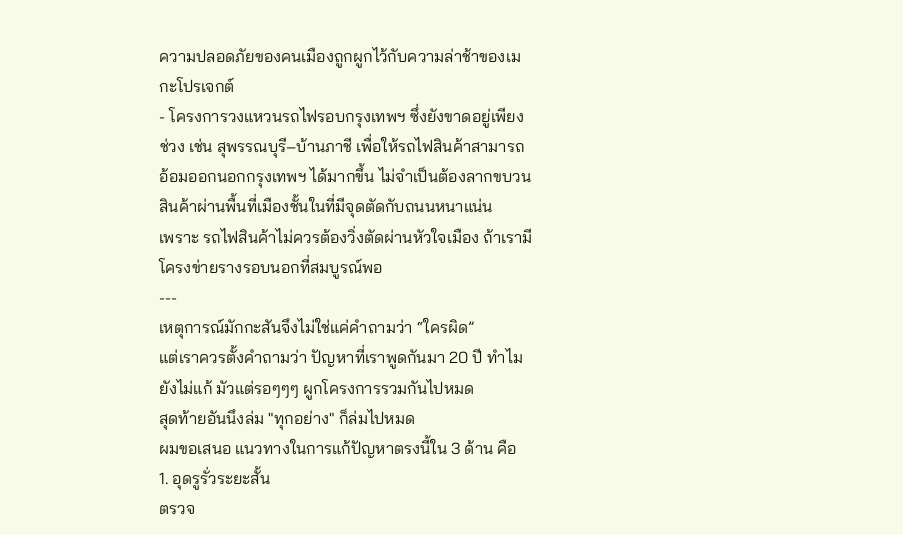ความปลอดภัยของคนเมืองถูกผูกไว้กับความล่าช้าของเมกะโปรเจกต์
- โครงการวงแหวนรถไฟรอบกรุงเทพฯ ซึ่งยังขาดอยู่เพียงช่วง เช่น สุพรรณบุรี–บ้านภาชี เพื่อให้รถไฟสินค้าสามารถอ้อมออกนอกกรุงเทพฯ ได้มากขึ้น ไม่จำเป็นต้องลากขบวนสินค้าผ่านพื้นที่เมืองชั้นในที่มีจุดตัดกับถนนหนาแน่น
เพราะ รถไฟสินค้าไม่ควรต้องวิ่งตัดผ่านหัวใจเมือง ถ้าเรามีโครงข่ายรางรอบนอกที่สมบูรณ์พอ
---
เหตุการณ์มักกะสันจึงไม่ใช่แค่คำถามว่า “ใครผิด”
แต่เราควรตั้งคำถามว่า ปัญหาที่เราพูดกันมา 20 ปี ทำไมยังไม่แก้ มัวแต่รอๆๆๆ ผูกโครงการรวมกันไปหมด
สุดท้ายอันนึงล่ม "ทุกอย่าง" ก็ล่มไปหมด
ผมขอเสนอ แนวทางในการแก้ปัญหาตรงนี้ใน 3 ด้าน คือ
1. อุดรูรั่วระยะสั้น
ตรวจ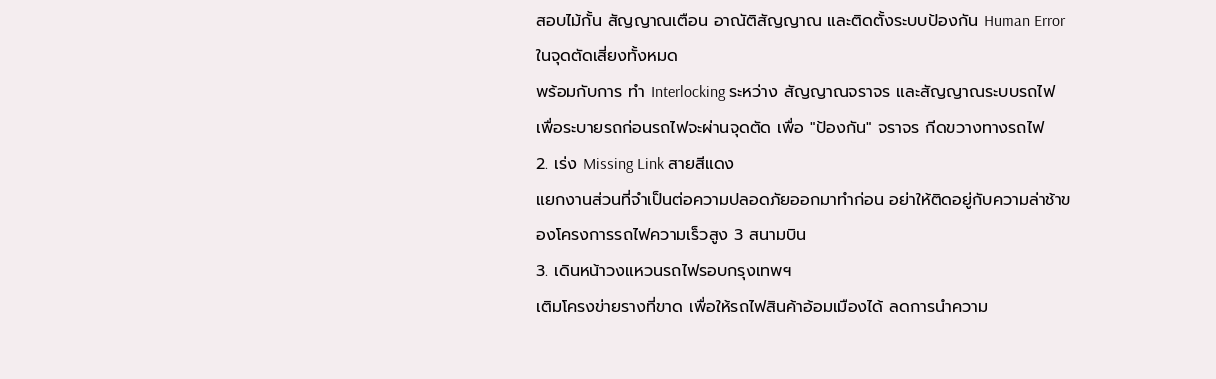สอบไม้กั้น สัญญาณเตือน อาณัติสัญญาณ และติดตั้งระบบป้องกัน Human Error ในจุดตัดเสี่ยงทั้งหมด
พร้อมกับการ ทำ Interlocking ระหว่าง สัญญาณจราจร และสัญญาณระบบรถไฟ เพื่อระบายรถก่อนรถไฟจะผ่านจุดตัด เพื่อ "ป้องกัน" จราจร กีดขวางทางรถไฟ
2. เร่ง Missing Link สายสีแดง
แยกงานส่วนที่จำเป็นต่อความปลอดภัยออกมาทำก่อน อย่าให้ติดอยู่กับความล่าช้าของโครงการรถไฟความเร็วสูง 3 สนามบิน
3. เดินหน้าวงแหวนรถไฟรอบกรุงเทพฯ
เติมโครงข่ายรางที่ขาด เพื่อให้รถไฟสินค้าอ้อมเมืองได้ ลดการนำความ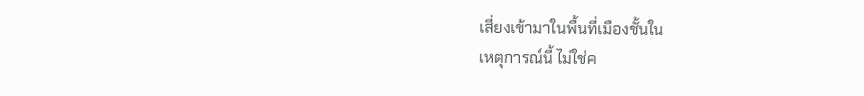เสี่ยงเข้ามาในพื้นที่เมืองชั้นใน
เหตุการณ์นี้ ไม่ใช่ค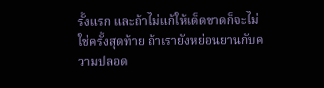รั้งแรก และถ้าไม่แก้ให้เด็ดขาดก็จะไม่ใช่ครั้งสุดท้าย ถ้าเรายังหย่อนยานกับความปลอด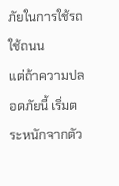ภัยในการใช้รถใช้ถนน
แต่ถ้าความปลอดภัยนี้ เริ่มตระหนักจากตัว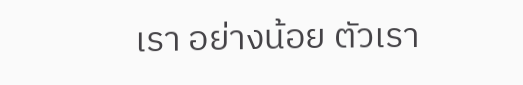เรา อย่างน้อย ตัวเรา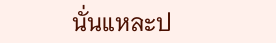นั่นแหละป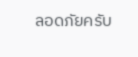ลอดภัยครับ